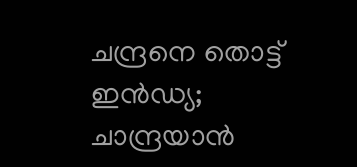ചന്ദ്രനെ തൊട്ട് ഇന്‍ഡ്യ; ചാന്ദ്രയാന്‍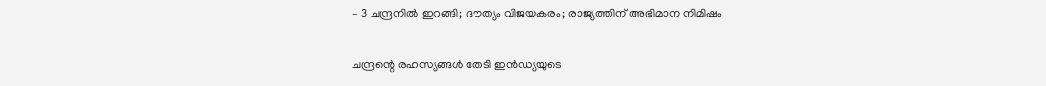– 3 ചന്ദ്രനില്‍ ഇറങ്ങി; ദൗത്യം വിജയകരം; രാജ്യത്തിന് അഭിമാന നിമിഷം

ചന്ദ്രന്റെ രഹസ്യങ്ങള്‍ തേടി ഇൻഡ്യയുടെ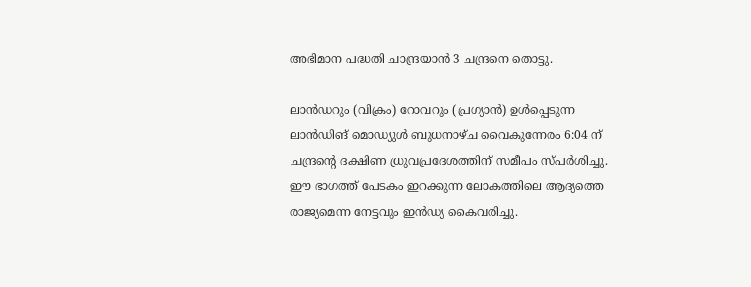അഭിമാന പദ്ധതി ചാന്ദ്രയാൻ 3 ചന്ദ്രനെ തൊട്ടു.

ലാൻഡറും (വിക്രം) റോവറും (പ്രഗ്യാൻ) ഉള്‍പ്പെടുന്ന ലാൻഡിങ് മൊഡ്യുള്‍ ബുധനാഴ്ച വൈകുന്നേരം 6:04 ന് ചന്ദ്രന്റെ ദക്ഷിണ ധ്രുവപ്രദേശത്തിന് സമീപം സ്പര്‍ശിച്ചു. ഈ ഭാഗത്ത് പേടകം ഇറക്കുന്ന ലോകത്തിലെ ആദ്യത്തെ രാജ്യമെന്ന നേട്ടവും ഇൻഡ്യ കൈവരിച്ചു.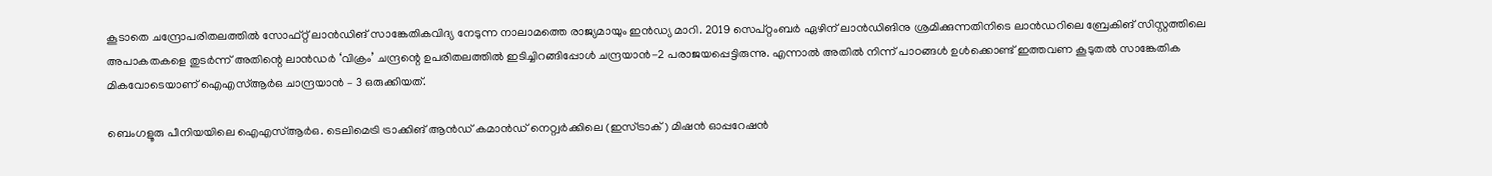കൂടാതെ ചന്ദ്രോപരിതലത്തില്‍ സോഫ്റ്റ് ലാൻഡിങ് സാങ്കേതികവിദ്യ നേടുന്ന നാലാമത്തെ രാജ്യമായും ഇൻഡ്യ മാറി. 2019 സെപ്റ്റംബര്‍ ഏഴിന് ലാൻഡിങിനു ശ്രമിക്കുന്നതിനിടെ ലാൻഡറിലെ ബ്രേകിങ് സിസ്റ്റത്തിലെ അപാകതകളെ തുടര്‍ന്ന് അതിന്റെ ലാൻഡര്‍ ‘വിക്രം’ ചന്ദ്രന്റെ ഉപരിതലത്തില്‍ ഇടിച്ചിറങ്ങിപ്പോള്‍ ചന്ദ്രയാൻ-2 പരാജയപ്പെട്ടിരുന്നു. എന്നാല്‍ അതില്‍ നിന്ന് പാഠങ്ങള്‍ ഉള്‍ക്കൊണ്ട് ഇത്തവണ കൂടുതല്‍ സാങ്കേതിക മികവോടെയാണ് ഐഎസ്‌ആര്‍ഒ ചാന്ദ്രയാൻ – 3 ഒരുക്കിയത്.

ബെംഗളൂരു പീനിയയിലെ ഐഎസ്‌ആര്‍ഒ. ടെലിമെട്രി ട്രാക്കിങ് ആന്‍ഡ് കമാന്‍ഡ് നെറ്റ്വര്‍ക്കിലെ (ഇസ്ട്രാക്) മിഷന്‍ ഓപ്പറേഷന്‍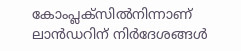കോംപ്ലക്‌സില്‍നിന്നാണ് ലാന്‍ഡറിന് നിര്‍ദേശങ്ങള്‍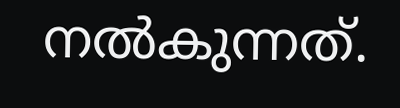നല്‍കുന്നത്.